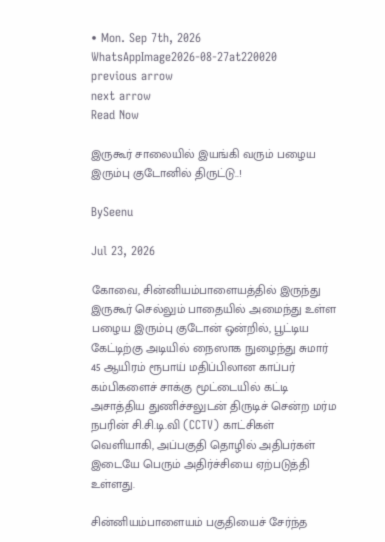• Mon. Sep 7th, 2026
WhatsAppImage2026-08-27at220020
previous arrow
next arrow
Read Now

இருகூர் சாலையில் இயங்கி வரும் பழைய இரும்பு குடோனில் திருட்டு..!

BySeenu

Jul 23, 2026

கோவை, சின்னியம்பாளையத்தில் இருந்து இருகூர் செல்லும் பாதையில் அமைந்து உள்ள பழைய இரும்பு குடோன் ஒன்றில், பூட்டிய கேட்டிற்கு அடியில் நைஸாக நுழைந்து சுமார் 45 ஆயிரம் ரூபாய் மதிப்பிலான காப்பர் கம்பிகளைச் சாக்கு மூட்டையில் கட்டி அசாத்திய துணிச்சலுடன் திருடிச் சென்ற மர்ம நபரின் சி.சி.டி.வி (CCTV) காட்சிகள் வெளியாகி, அப்பகுதி தொழில் அதிபர்கள் இடையே பெரும் அதிர்ச்சியை ஏற்படுத்தி உள்ளது.

சின்னியம்பாளையம் பகுதியைச் சேர்ந்த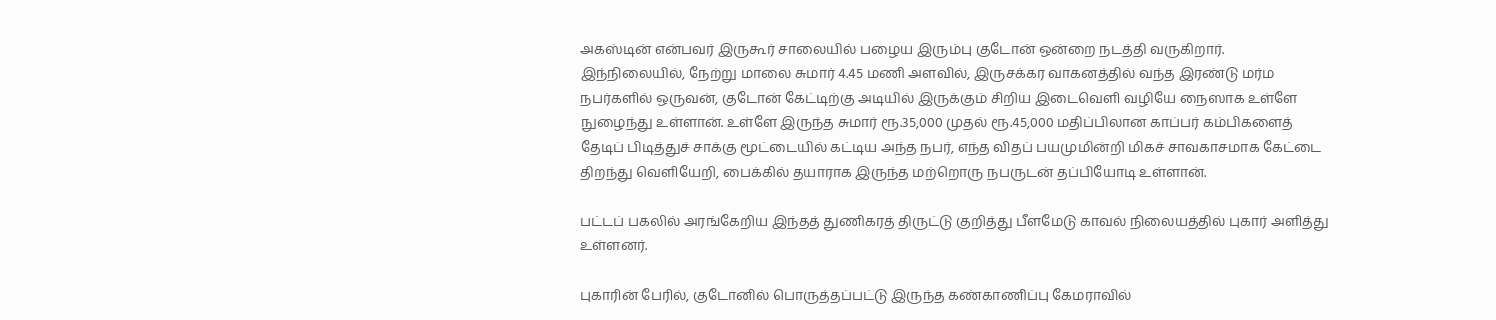அகஸ்டின் என்பவர் இருகூர் சாலையில் பழைய இரும்பு குடோன் ஒன்றை நடத்தி வருகிறார். இந்நிலையில், நேற்று மாலை சுமார் 4.45 மணி அளவில், இருசக்கர வாகனத்தில் வந்த இரண்டு மர்ம நபர்களில் ஒருவன், குடோன் கேட்டிற்கு அடியில் இருக்கும் சிறிய இடைவெளி வழியே நைஸாக உள்ளே நுழைந்து உள்ளான். உள்ளே இருந்த சுமார் ரூ.35,000 முதல் ரூ.45,000 மதிப்பிலான காப்பர் கம்பிகளைத் தேடிப் பிடித்துச் சாக்கு மூட்டையில் கட்டிய அந்த நபர், எந்த விதப் பயமுமின்றி மிகச் சாவகாசமாக கேட்டை திறந்து வெளியேறி, பைக்கில் தயாராக இருந்த மற்றொரு நபருடன் தப்பியோடி உள்ளான்.

பட்டப் பகலில் அரங்கேறிய இந்தத் துணிகரத் திருட்டு குறித்து பீளமேடு காவல் நிலையத்தில் புகார் அளித்து உள்ளனர்.

புகாரின் பேரில், குடோனில் பொருத்தப்பட்டு இருந்த கண்காணிப்பு கேமராவில்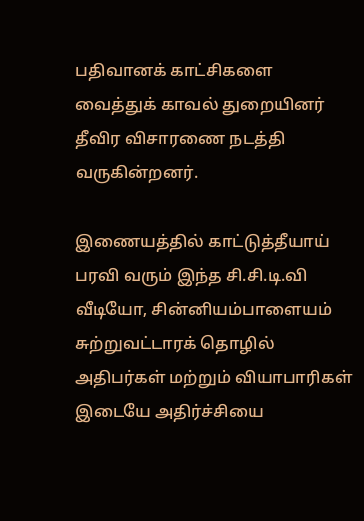பதிவானக் காட்சிகளை வைத்துக் காவல் துறையினர் தீவிர விசாரணை நடத்தி வருகின்றனர்.

இணையத்தில் காட்டுத்தீயாய் பரவி வரும் இந்த சி.சி.டி.வி வீடியோ, சின்னியம்பாளையம் சுற்றுவட்டாரக் தொழில் அதிபர்கள் மற்றும் வியாபாரிகள் இடையே அதிர்ச்சியை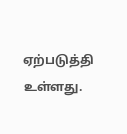ஏற்படுத்தி உள்ளது.